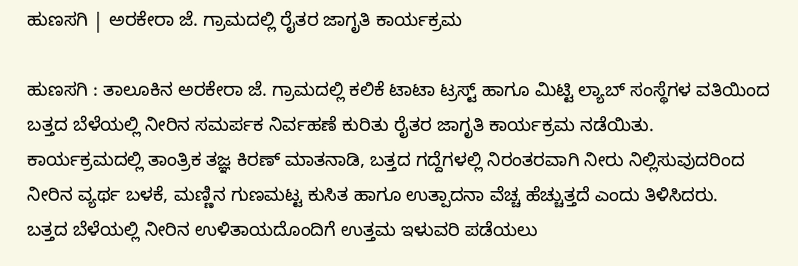ಹುಣಸಗಿ | ಅರಕೇರಾ ಜೆ. ಗ್ರಾಮದಲ್ಲಿ ರೈತರ ಜಾಗೃತಿ ಕಾರ್ಯಕ್ರಮ

ಹುಣಸಗಿ : ತಾಲೂಕಿನ ಅರಕೇರಾ ಜೆ. ಗ್ರಾಮದಲ್ಲಿ ಕಲಿಕೆ ಟಾಟಾ ಟ್ರಸ್ಟ್ ಹಾಗೂ ಮಿಟ್ಟಿ ಲ್ಯಾಬ್ ಸಂಸ್ಥೆಗಳ ವತಿಯಿಂದ ಬತ್ತದ ಬೆಳೆಯಲ್ಲಿ ನೀರಿನ ಸಮರ್ಪಕ ನಿರ್ವಹಣೆ ಕುರಿತು ರೈತರ ಜಾಗೃತಿ ಕಾರ್ಯಕ್ರಮ ನಡೆಯಿತು.
ಕಾರ್ಯಕ್ರಮದಲ್ಲಿ ತಾಂತ್ರಿಕ ತಜ್ಞ ಕಿರಣ್ ಮಾತನಾಡಿ, ಬತ್ತದ ಗದ್ದೆಗಳಲ್ಲಿ ನಿರಂತರವಾಗಿ ನೀರು ನಿಲ್ಲಿಸುವುದರಿಂದ ನೀರಿನ ವ್ಯರ್ಥ ಬಳಕೆ, ಮಣ್ಣಿನ ಗುಣಮಟ್ಟ ಕುಸಿತ ಹಾಗೂ ಉತ್ಪಾದನಾ ವೆಚ್ಚ ಹೆಚ್ಚುತ್ತದೆ ಎಂದು ತಿಳಿಸಿದರು.
ಬತ್ತದ ಬೆಳೆಯಲ್ಲಿ ನೀರಿನ ಉಳಿತಾಯದೊಂದಿಗೆ ಉತ್ತಮ ಇಳುವರಿ ಪಡೆಯಲು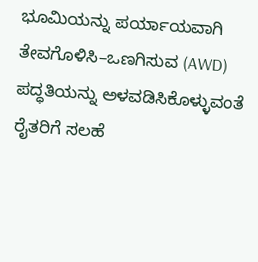ಭೂಮಿಯನ್ನು ಪರ್ಯಾಯವಾಗಿ ತೇವಗೊಳಿಸಿ–ಒಣಗಿಸುವ (AWD) ಪದ್ಧತಿಯನ್ನು ಅಳವಡಿಸಿಕೊಳ್ಳುವಂತೆ ರೈತರಿಗೆ ಸಲಹೆ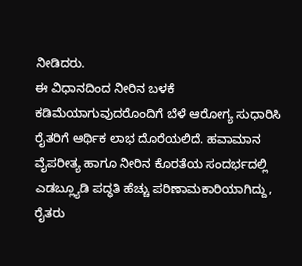ನೀಡಿದರು.
ಈ ವಿಧಾನದಿಂದ ನೀರಿನ ಬಳಕೆ ಕಡಿಮೆಯಾಗುವುದರೊಂದಿಗೆ ಬೆಳೆ ಆರೋಗ್ಯ ಸುಧಾರಿಸಿ ರೈತರಿಗೆ ಆರ್ಥಿಕ ಲಾಭ ದೊರೆಯಲಿದೆ. ಹವಾಮಾನ ವೈಪರೀತ್ಯ ಹಾಗೂ ನೀರಿನ ಕೊರತೆಯ ಸಂದರ್ಭದಲ್ಲಿ ಎಡಬ್ಲ್ಯೂಡಿ ಪದ್ಧತಿ ಹೆಚ್ಚು ಪರಿಣಾಮಕಾರಿಯಾಗಿದ್ದು, ರೈತರು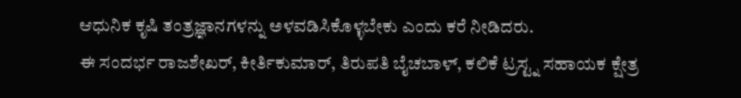ಆಧುನಿಕ ಕೃಷಿ ತಂತ್ರಜ್ಞಾನಗಳನ್ನು ಅಳವಡಿಸಿಕೊಳ್ಳಬೇಕು ಎಂದು ಕರೆ ನೀಡಿದರು.
ಈ ಸಂದರ್ಭ ರಾಜಶೇಖರ್, ಕೀರ್ತಿಕುಮಾರ್, ತಿರುಪತಿ ಬೈಚಬಾಳ್, ಕಲಿಕೆ ಟ್ರಸ್ಟ್ನ ಸಹಾಯಕ ಕ್ಷೇತ್ರ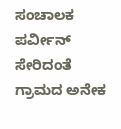ಸಂಚಾಲಕ ಪರ್ವೀನ್ ಸೇರಿದಂತೆ ಗ್ರಾಮದ ಅನೇಕ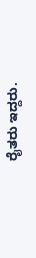ರೈತರು ಇದ್ದರು.